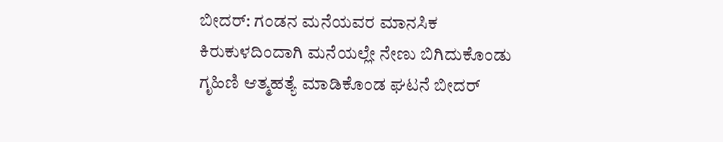ಬೀದರ್: ಗಂಡನ ಮನೆಯವರ ಮಾನಸಿಕ ಕಿರುಕುಳದಿಂದಾಗಿ ಮನೆಯಲ್ಲೇ ನೇಣು ಬಿಗಿದುಕೊಂಡು ಗೃಹಿಣಿ ಆತ್ಮಹತ್ಯೆ ಮಾಡಿಕೊಂಡ ಘಟನೆ ಬೀದರ್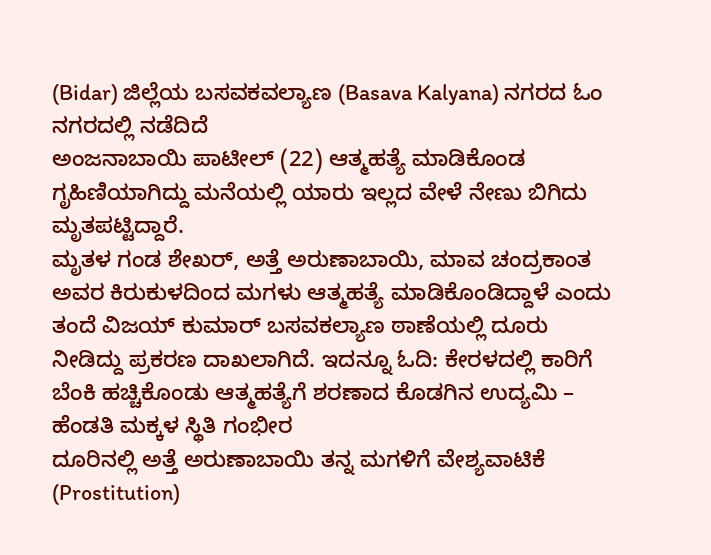(Bidar) ಜಿಲ್ಲೆಯ ಬಸವಕವಲ್ಯಾಣ (Basava Kalyana) ನಗರದ ಓಂ ನಗರದಲ್ಲಿ ನಡೆದಿದೆ
ಅಂಜನಾಬಾಯಿ ಪಾಟೀಲ್ (22) ಆತ್ಮಹತ್ಯೆ ಮಾಡಿಕೊಂಡ ಗೃಹಿಣಿಯಾಗಿದ್ದು ಮನೆಯಲ್ಲಿ ಯಾರು ಇಲ್ಲದ ವೇಳೆ ನೇಣು ಬಿಗಿದು ಮೃತಪಟ್ಟಿದ್ದಾರೆ.
ಮೃತಳ ಗಂಡ ಶೇಖರ್, ಅತ್ತೆ ಅರುಣಾಬಾಯಿ, ಮಾವ ಚಂದ್ರಕಾಂತ ಅವರ ಕಿರುಕುಳದಿಂದ ಮಗಳು ಆತ್ಮಹತ್ಯೆ ಮಾಡಿಕೊಂಡಿದ್ದಾಳೆ ಎಂದು ತಂದೆ ವಿಜಯ್ ಕುಮಾರ್ ಬಸವಕಲ್ಯಾಣ ಠಾಣೆಯಲ್ಲಿ ದೂರು ನೀಡಿದ್ದು ಪ್ರಕರಣ ದಾಖಲಾಗಿದೆ. ಇದನ್ನೂ ಓದಿ: ಕೇರಳದಲ್ಲಿ ಕಾರಿಗೆ ಬೆಂಕಿ ಹಚ್ಚಿಕೊಂಡು ಆತ್ಮಹತ್ಯೆಗೆ ಶರಣಾದ ಕೊಡಗಿನ ಉದ್ಯಮಿ – ಹೆಂಡತಿ ಮಕ್ಕಳ ಸ್ಥಿತಿ ಗಂಭೀರ
ದೂರಿನಲ್ಲಿ ಅತ್ತೆ ಅರುಣಾಬಾಯಿ ತನ್ನ ಮಗಳಿಗೆ ವೇಶ್ಯವಾಟಿಕೆ (Prostitution)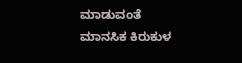ಮಾಡುವಂತೆ ಮಾನಸಿಕ ಕಿರುಕುಳ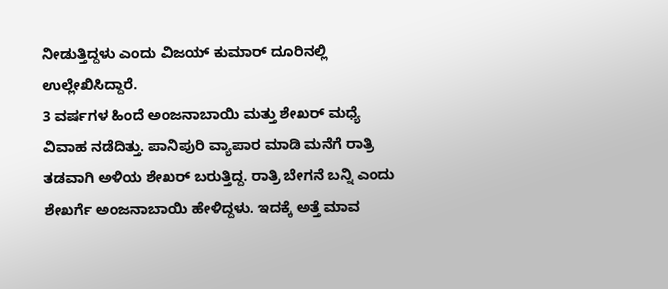ನೀಡುತ್ತಿದ್ದಳು ಎಂದು ವಿಜಯ್ ಕುಮಾರ್ ದೂರಿನಲ್ಲಿ ಉಲ್ಲೇಖಿಸಿದ್ದಾರೆ.
3 ವರ್ಷಗಳ ಹಿಂದೆ ಅಂಜನಾಬಾಯಿ ಮತ್ತು ಶೇಖರ್ ಮಧ್ಯೆ ವಿವಾಹ ನಡೆದಿತ್ತು. ಪಾನಿಪುರಿ ವ್ಯಾಪಾರ ಮಾಡಿ ಮನೆಗೆ ರಾತ್ರಿ ತಡವಾಗಿ ಅಳಿಯ ಶೇಖರ್ ಬರುತ್ತಿದ್ದ. ರಾತ್ರಿ ಬೇಗನೆ ಬನ್ನಿ ಎಂದು ಶೇಖರ್ಗೆ ಅಂಜನಾಬಾಯಿ ಹೇಳಿದ್ದಳು. ಇದಕ್ಕೆ ಅತ್ತೆ ಮಾವ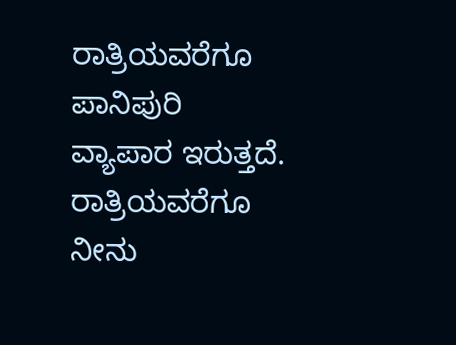ರಾತ್ರಿಯವರೆಗೂ ಪಾನಿಪುರಿ ವ್ಯಾಪಾರ ಇರುತ್ತದೆ. ರಾತ್ರಿಯವರೆಗೂ ನೀನು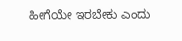ಹೀಗೆಯೇ ಇರಬೇಕು ಎಂದು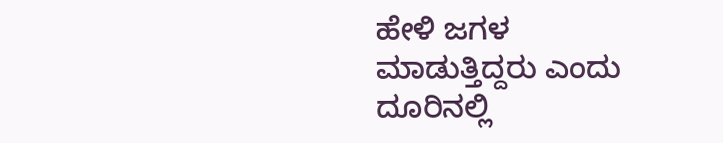ಹೇಳಿ ಜಗಳ ಮಾಡುತ್ತಿದ್ದರು ಎಂದು ದೂರಿನಲ್ಲಿ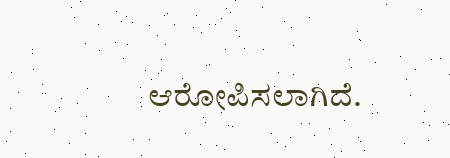ಆರೋಪಿಸಲಾಗಿದೆ.